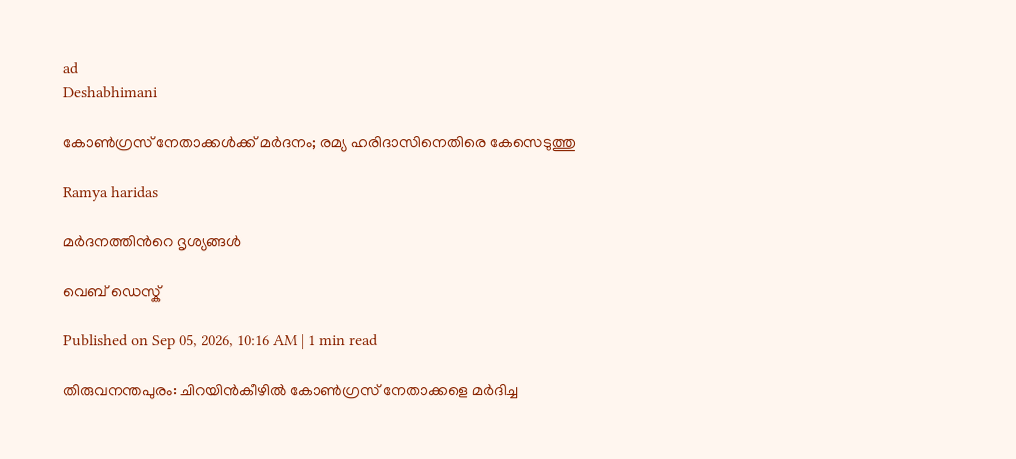ad
Deshabhimani

കോൺഗ്രസ് നേതാക്കൾക്ക് മർദനം; രമ്യ ഹരിദാസിനെതിരെ കേസെടുത്തു

Ramya haridas

മര്‍ദനത്തിന്‍റെ ദൃശ്യങ്ങള്‍

വെബ് ഡെസ്ക്

Published on Sep 05, 2026, 10:16 AM | 1 min read

തിരുവനന്തപുരം: ചിറയിൻകീഴിൽ കോൺഗ്രസ് നേതാക്കളെ മർദിച്ച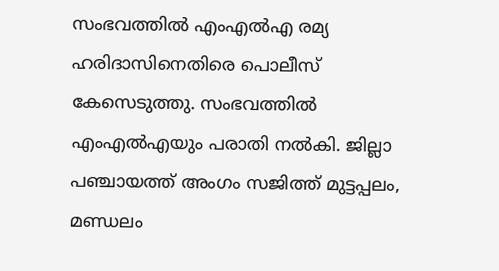സംഭവത്തിൽ എംഎൽഎ രമ്യ ഹരിദാസിനെതിരെ പൊലീസ് കേസെടുത്തു. സംഭവത്തിൽ എംഎൽഎയും പരാതി നൽകി. ജില്ലാ പഞ്ചായത്ത് അംഗം സജിത്ത് മുട്ടപ്പലം, മണ്ഡലം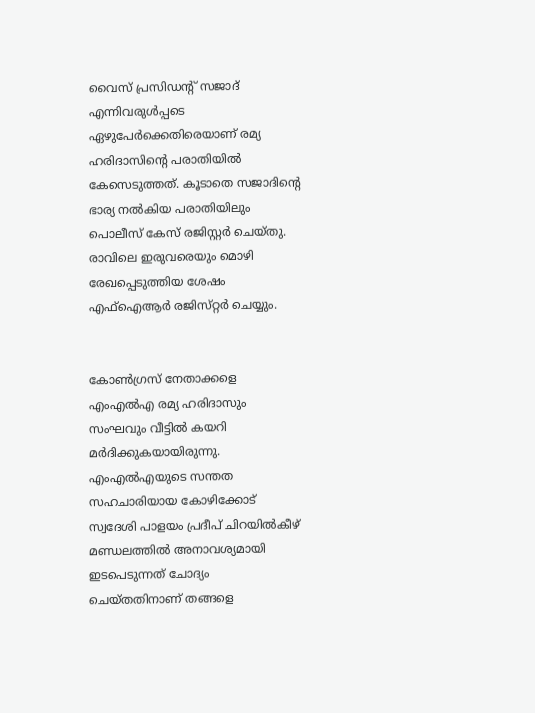വൈസ് പ്രസിഡന്റ് സജാദ് എന്നിവരുൾപ്പടെ ഏഴുപേർക്കെതിരെയാണ് രമ്യ ഹരിദാസിന്റെ പരാതിയിൽ കേസെടുത്തത്. കൂടാതെ സജാദിന്റെ ഭാര്യ നൽകിയ പരാതിയിലും പൊലീസ് കേസ് രജിസ്റ്റർ ചെയ്തു. രാവിലെ ഇരുവരെയും മൊഴി രേഖപ്പെടുത്തിയ ശേഷം എഫ്ഐആർ രജിസ്‌റ്റർ ചെയ്യും.


കോൺഗ്രസ് നേതാക്കളെ എംഎൽഎ രമ്യ ഹരിദാസും സംഘവും വീട്ടിൽ കയറി മർദിക്കുകയായിരുന്നു. എംഎൽഎയുടെ സന്തത സഹചാരിയായ കോഴിക്കോട് സ്വദേശി പാളയം പ്രദീപ് ചിറയിൽകീഴ് മണ്ഡലത്തിൽ അനാവശ്യമായി ഇടപെടുന്നത് ചോദ്യം ചെയ്തതിനാണ് തങ്ങളെ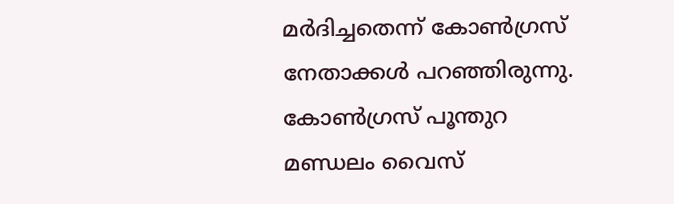മർദിച്ചതെന്ന് കോൺഗ്രസ് നേതാക്കൾ പറഞ്ഞിരുന്നു. കോൺഗ്രസ് പൂന്തുറ മണ്ഡലം വൈസ്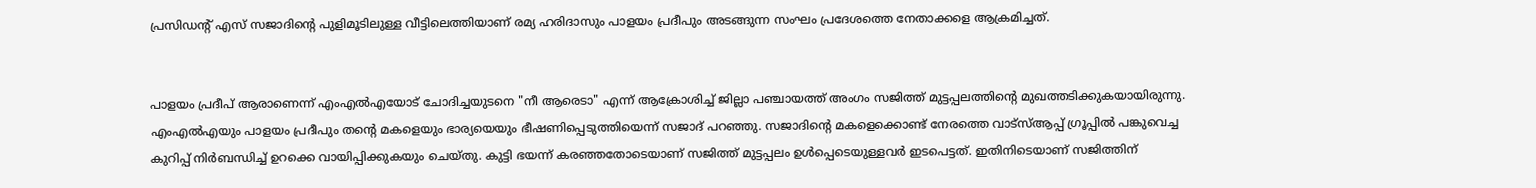പ്രസിഡന്റ് എസ് സജാദിന്റെ പുളിമൂടിലുള്ള വീട്ടിലെത്തിയാണ് രമ്യ ഹരിദാസും പാളയം പ്രദീപും അടങ്ങുന്ന സംഘം പ്രദേശത്തെ നേതാക്കളെ ആക്രമിച്ചത്.


പാളയം പ്രദീപ് ആരാണെന്ന് എംഎൽഎയോട് ചോദിച്ചയുടനെ "നീ ആരെടാ" എന്ന് ആക്രോശിച്ച് ജില്ലാ പഞ്ചായത്ത് അംഗം സജിത്ത് മുട്ടപ്പലത്തിന്റെ മുഖത്തടിക്കുകയായിരുന്നു. എംഎൽഎയും പാളയം പ്രദീപും തന്റെ മകളെയും ഭാര്യയെയും ഭീഷണിപ്പെടുത്തിയെന്ന് സജാദ് പറഞ്ഞു. സജാദിന്റെ മകളെക്കൊണ്ട് നേരത്തെ വാട്സ്ആപ്പ് ഗ്രൂപ്പിൽ പങ്കുവെച്ച കുറിപ്പ് നിർബന്ധിച്ച് ഉറക്കെ വായിപ്പിക്കുകയും ചെയ്തു. കുട്ടി ഭയന്ന് കരഞ്ഞതോടെയാണ് സജിത്ത് മുട്ടപ്പലം ഉൾപ്പെടെയുള്ളവർ ഇടപെട്ടത്. ഇതിനിടെയാണ് സജിത്തിന്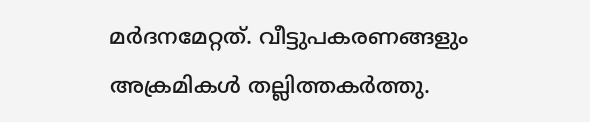മർദനമേറ്റത്. വീട്ടുപകരണങ്ങളും അക്രമികൾ തല്ലിത്തകർത്തു.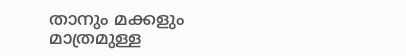താനും മക്കളും മാത്രമുള്ള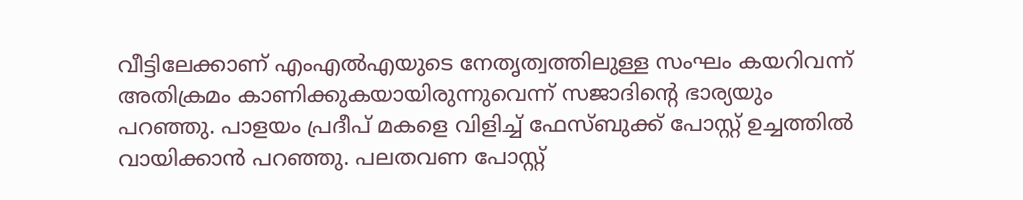വീട്ടിലേക്കാണ് എംഎൽഎയുടെ നേതൃത്വത്തിലുള്ള സംഘം കയറിവന്ന് അതിക്രമം കാണിക്കുകയായിരുന്നുവെന്ന് സജാദിന്റെ ഭാര്യയും പറഞ്ഞു. പാളയം പ്രദീപ് മകളെ വിളിച്ച് ഫേസ്ബുക്ക് പോസ്റ്റ് ഉച്ചത്തിൽ വായിക്കാൻ പറഞ്ഞു. പലതവണ പോസ്റ്റ്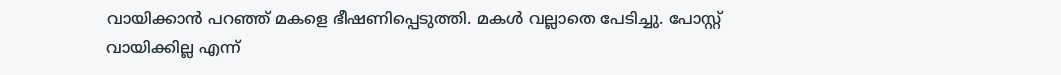വായിക്കാൻ പറഞ്ഞ് മകളെ ഭീഷണിപ്പെടുത്തി. മകൾ വല്ലാതെ പേടിച്ചു. പോസ്റ്റ് വായിക്കില്ല എന്ന്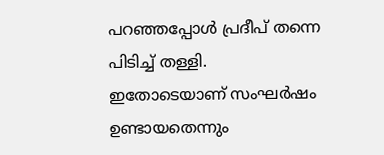പറഞ്ഞപ്പോൾ പ്രദീപ് തന്നെ പിടിച്ച് തള്ളി. ഇതോടെയാണ് സംഘർഷം ഉണ്ടായതെന്നും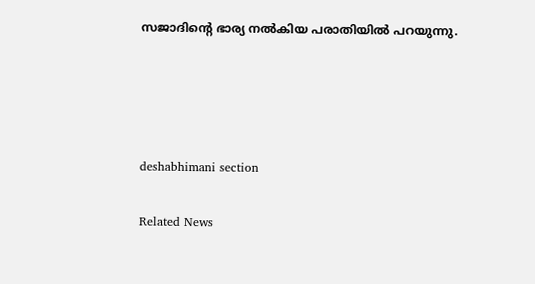സജാദിന്റെ ഭാര്യ നൽകിയ പരാതിയിൽ പറയുന്നു.




deshabhimani section

Related News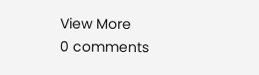View More
0 comments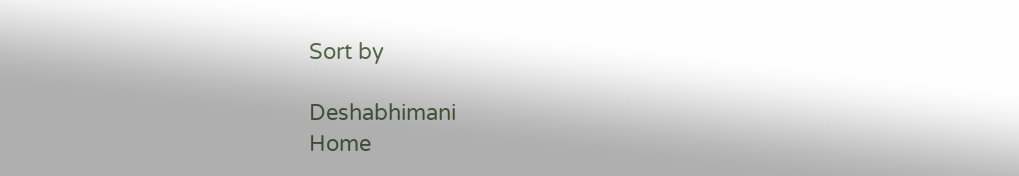Sort by

Deshabhimani
Home